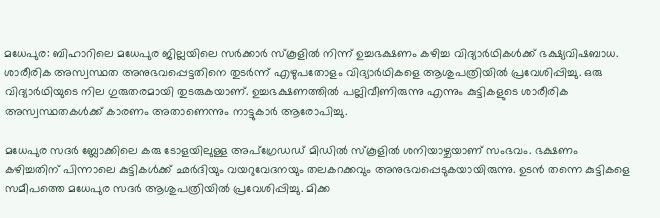മധേപുര: ബിഹാറിലെ മധേപുര ജില്ലയിലെ സര്‍ക്കാര്‍ സ്‌കൂളില്‍ നിന്ന് ഉച്ചഭക്ഷണം കഴിച്ച വിദ്യാര്‍ഥികള്‍ക്ക് ഭക്ഷ്യവിഷബാധ. ശാരീരിക അസ്വസ്ഥത അനുഭവപ്പെട്ടതിനെ തുടര്‍ന്ന് എഴുപതോളം വിദ്യാര്‍ഥികളെ ആശുപത്രിയില്‍ പ്രവേശിപ്പിച്ചു. ഒരു വിദ്യാര്‍ഥിയുടെ നില ഗുരുതരമായി തുടരുകയാണ്. ഉച്ചഭക്ഷണത്തില്‍ പല്ലിവീണിരുന്നു എന്നും കുട്ടികളുടെ ശാരീരിക അസ്വസ്ഥതകള്‍ക്ക് കാരണം അതാണെന്നും നാട്ടുകാര്‍ ആരോപിച്ചു.

മധേപുര സദര്‍ ബ്ലോക്കിലെ കരു ടോളയിലുള്ള അപ്‌ഗ്രേഡഡ് മിഡില്‍ സ്‌കൂളില്‍ ശനിയാഴ്ചയാണ് സംഭവം. ഭക്ഷണം കഴിച്ചതിന് പിന്നാലെ കുട്ടികള്‍ക്ക് ഛര്‍ദിയും വയറുവേദനയും തലകറക്കവും അനുഭവപ്പെടുകയായിരുന്നു. ഉടന്‍ തന്നെ കുട്ടികളെ സമീപത്തെ മധേപുര സദര്‍ ആശുപത്രിയില്‍ പ്രവേശിപ്പിച്ചു. മിക്ക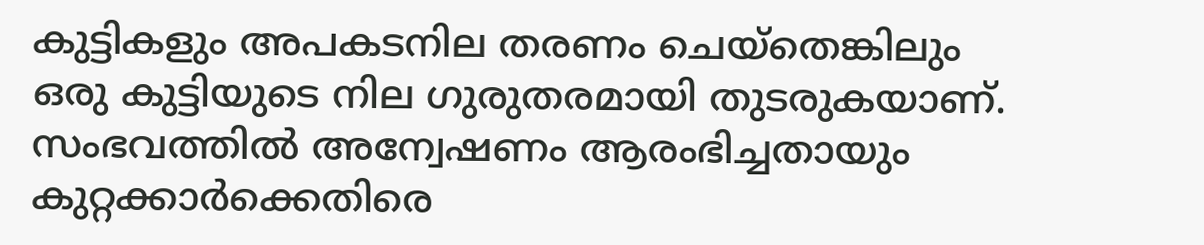കുട്ടികളും അപകടനില തരണം ചെയ്തെങ്കിലും ഒരു കുട്ടിയുടെ നില ഗുരുതരമായി തുടരുകയാണ്. സംഭവത്തില്‍ അന്വേഷണം ആരംഭിച്ചതായും കുറ്റക്കാര്‍ക്കെതിരെ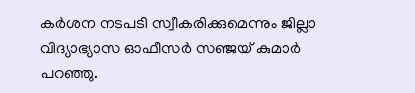കര്‍ശന നടപടി സ്വീകരിക്കുമെന്നും ജില്ലാ വിദ്യാഭ്യാസ ഓഫീസര്‍ സഞ്ജയ് കുമാര്‍ പറഞ്ഞു.